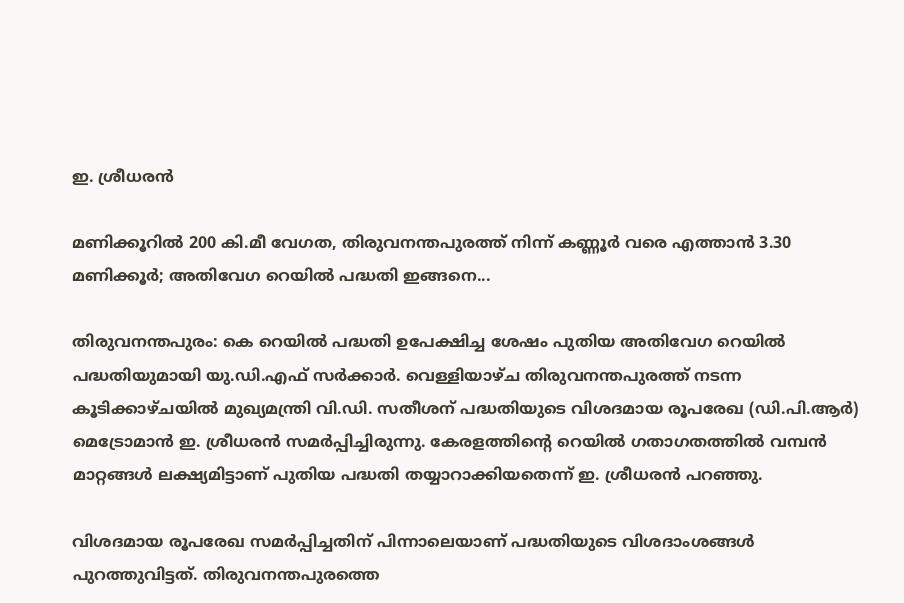ഇ. ശ്രീധരൻ

മണിക്കൂറിൽ 200 കി.മീ വേഗത, തിരുവനന്തപുരത്ത് നിന്ന് കണ്ണൂർ വരെ എത്താൻ 3.30 മണിക്കൂർ; അതിവേഗ റെയിൽ പദ്ധതി ഇങ്ങനെ...

തിരുവനന്തപുരം: കെ റെയിൽ പദ്ധതി ഉപേക്ഷിച്ച ശേഷം പുതിയ അതിവേഗ റെയിൽ പദ്ധതിയുമായി യു.ഡി.എഫ് സർക്കാർ. വെള്ളിയാഴ്ച തിരുവനന്തപുരത്ത് നടന്ന കൂടിക്കാഴ്ചയിൽ മുഖ്യമന്ത്രി വി.ഡി. സതീശന് പദ്ധതിയുടെ വിശദമായ രൂപരേഖ (ഡി.പി.ആർ) മെട്രോമാൻ ഇ. ശ്രീധരൻ സമർപ്പിച്ചിരുന്നു. കേരളത്തിന്റെ റെയിൽ ഗതാഗതത്തിൽ വമ്പൻ മാറ്റങ്ങൾ ലക്ഷ്യമിട്ടാണ് പുതിയ പദ്ധതി തയ്യാറാക്കിയതെന്ന് ഇ. ശ്രീധരൻ പറഞ്ഞു.

വിശദമായ രൂപരേഖ സമർപ്പിച്ചതിന് പിന്നാലെയാണ് പദ്ധതിയുടെ വിശദാംശങ്ങൾ പുറത്തുവിട്ടത്. തിരുവനന്തപുരത്തെ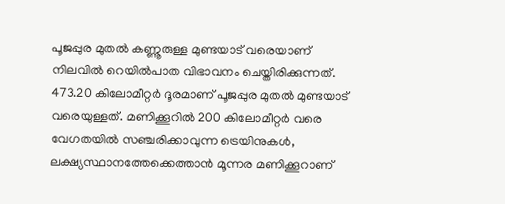പൂജപ്പുര മുതൽ കണ്ണൂരുള്ള മുണ്ടയാട് വരെയാണ് നിലവിൽ റെയിൽപാത വിഭാവനം ചെയ്തിരിക്കുന്നത്. 473.20 കിലോമീറ്റർ ദൂരമാണ് പൂജപ്പുര മുതൽ മുണ്ടയാട് വരെയുള്ളത്. മണിക്കൂറിൽ 200 കിലോമീറ്റർ വരെ വേഗതയിൽ സഞ്ചരിക്കാവുന്ന ട്രെയിനുകൾ, ലക്ഷ്യസ്ഥാനത്തേക്കെത്താൻ മൂന്നര മണിക്കൂറാണ്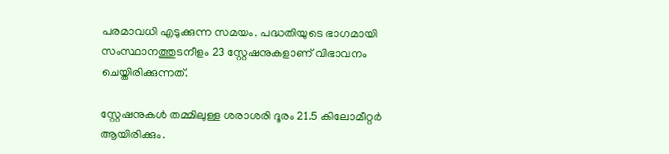പരമാവധി എടുക്കുന്ന സമയം. പദ്ധതിയുടെ ഭാഗമായി സംസ്ഥാനത്തുടനീളം 23 സ്റ്റേഷനുകളാണ് വിഭാവനം ചെയ്തിരിക്കുന്നത്.

സ്റ്റേഷനുകൾ തമ്മിലുള്ള ശരാശരി ദൂരം 21.5 കിലോമീറ്റർ ആയിരിക്കും.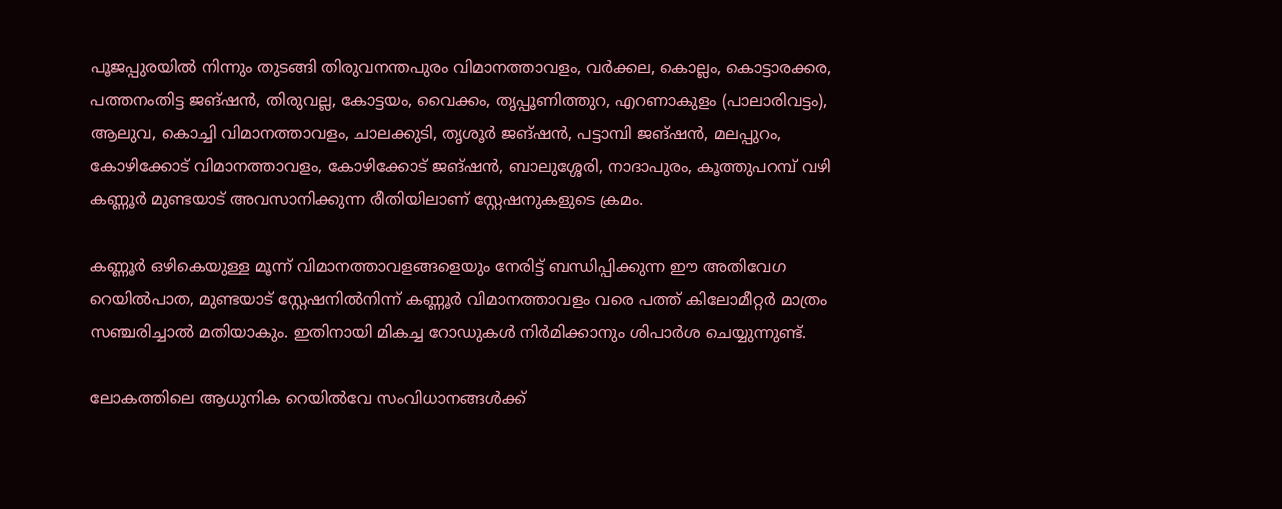പൂജപ്പുരയിൽ നിന്നും തുടങ്ങി തിരുവനന്തപുരം വിമാനത്താവളം, വർക്കല, കൊല്ലം, കൊട്ടാരക്കര, പത്തനംതിട്ട ജങ്ഷൻ, തിരുവല്ല, കോട്ടയം, വൈക്കം, തൃപ്പൂണിത്തുറ, എറണാകുളം (പാലാരിവട്ടം), ആലുവ, കൊച്ചി വിമാനത്താവളം, ചാലക്കുടി, തൃശൂർ ജങ്ഷൻ, പട്ടാമ്പി ജങ്ഷൻ, മലപ്പുറം, കോഴിക്കോട് വിമാനത്താവളം, കോഴിക്കോട് ജങ്ഷൻ, ബാലുശ്ശേരി, നാദാപുരം, കൂത്തുപറമ്പ് വഴി കണ്ണൂർ മുണ്ടയാട് അവസാനിക്കുന്ന രീതിയിലാണ് സ്റ്റേഷനുകളുടെ ക്രമം.

കണ്ണൂർ ഒഴികെയുള്ള മൂന്ന് വിമാനത്താവളങ്ങളെയും നേരിട്ട് ബന്ധിപ്പിക്കുന്ന ഈ അതിവേഗ റെയിൽപാത, മുണ്ടയാട് സ്റ്റേഷനിൽനിന്ന് കണ്ണൂർ വിമാനത്താവളം വരെ പത്ത് കിലോമീറ്റർ മാത്രം സഞ്ചരിച്ചാൽ മതിയാകും. ഇതിനായി മികച്ച റോഡുകൾ നിർമിക്കാനും ശിപാർശ ചെയ്യുന്നുണ്ട്.

ലോകത്തിലെ ആധുനിക റെയിൽവേ സംവിധാനങ്ങൾക്ക്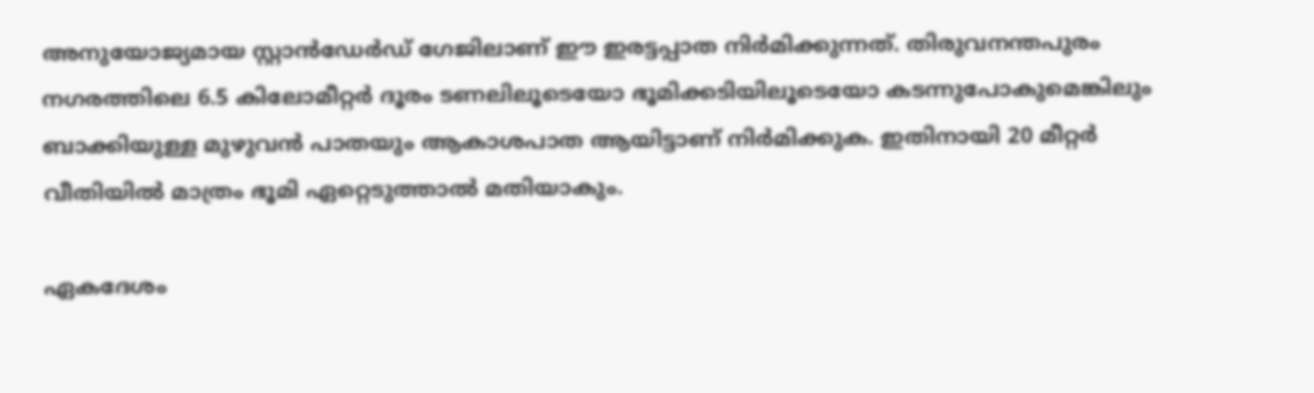അനുയോജ്യമായ സ്റ്റാൻഡേർഡ് ഗേജിലാണ് ഈ ഇരട്ടപ്പാത നിർമിക്കുന്നത്. തിരുവനന്തപുരം നഗരത്തിലെ 6.5 കിലോമീറ്റർ ദൂരം ടണലിലൂടെയോ ഭൂമിക്കടിയിലൂടെയോ കടന്നുപോകുമെങ്കിലും ബാക്കിയുള്ള മുഴുവൻ പാതയും ആകാശപാത ആയിട്ടാണ് നിർമിക്കുക. ഇതിനായി 20 മീറ്റർ വീതിയിൽ മാത്രം ഭൂമി ഏറ്റെടുത്താൽ മതിയാകും.

ഏകദേശം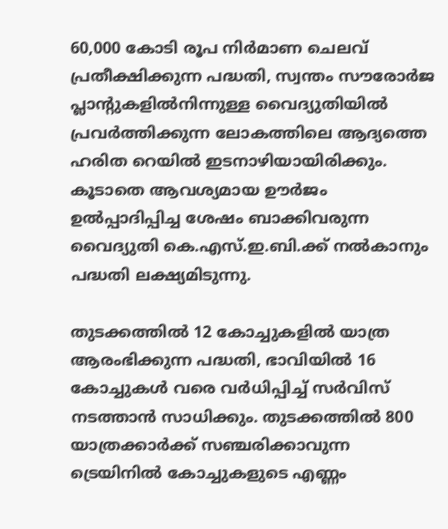60,000 കോടി രൂപ നിർമാണ ചെലവ് പ്രതീക്ഷിക്കുന്ന പദ്ധതി, സ്വന്തം സൗരോർജ പ്ലാന്റുകളിൽനിന്നുള്ള വൈദ്യുതിയിൽ പ്രവർത്തിക്കുന്ന ലോകത്തിലെ ആദ്യത്തെ ഹരിത റെയിൽ ഇടനാഴിയായിരിക്കും. കൂടാതെ ആവശ്യമായ ഊർജം ഉൽപ്പാദിപ്പിച്ച ശേഷം ബാക്കിവരുന്ന വൈദ്യുതി കെ.എസ്.ഇ.ബി.ക്ക് നൽകാനും പദ്ധതി ലക്ഷ്യമിടുന്നു.

തുടക്കത്തിൽ 12 കോച്ചുകളിൽ യാത്ര ആരംഭിക്കുന്ന പദ്ധതി, ഭാവിയിൽ 16 കോച്ചുകൾ വരെ വർധിപ്പിച്ച് സർവിസ് നടത്താൻ സാധിക്കും. തുടക്കത്തിൽ 800 യാത്രക്കാർക്ക് സഞ്ചരിക്കാവുന്ന ട്രെയിനിൽ കോച്ചുകളുടെ എണ്ണം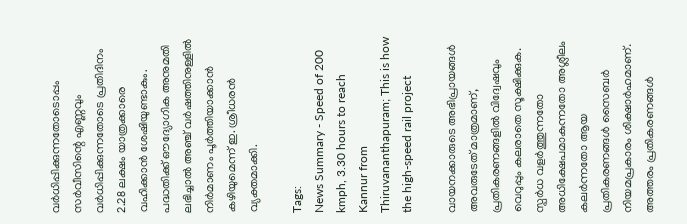വർധിപ്പിക്കുന്നതോടൊപ്പം സർവീസിന്റെ എണ്ണവും വർധിപ്പിക്കുന്നതോടെ പ്രതിദിനം 2.28 ലക്ഷം യാത്രക്കാരെ വഹിക്കാൻ ശേഷിയുണ്ടാകും. പദ്ധതിക്ക് ഔദ്യോഗിക അനുമതി ലഭിച്ചാൽ അഞ്ച് വർഷത്തിനുള്ളിൽ നിർമാണം പൂർത്തിയാക്കാൻ കഴിയുമെന്ന് ഇ. ശ്രീധരൻ വ്യക്തമാക്കി.

Tags:
News Summary - Speed of 200 kmph, 3.30 hours to reach Kannur from Thiruvananthapuram; This is how the high-speed rail project

വായനക്കാരുടെ അഭിപ്രായങ്ങള്‍ അവരുടേത് മാത്രമാണ്, പ്രതികരണങ്ങളിൽ വിദ്വേഷവും വെറുപ്പും കലരാതെ സൂക്ഷിക്കുക. സ്പർധ വളർത്തുന്നതോ അധിക്ഷേപമാകുന്നതോ അശ്ലീലം കലർന്നതോ ആയ പ്രതികരണങ്ങൾ സൈബർ നിയമപ്രകാരം ശിക്ഷാർഹമാണ്. അത്തരം പ്രതികരണങ്ങൾ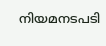നിയമനടപടി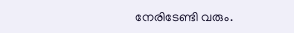നേരിടേണ്ടി വരും.